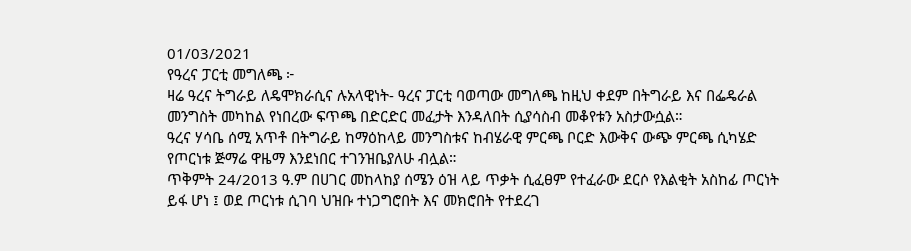01/03/2021
የዓረና ፓርቲ መግለጫ ፦
ዛሬ ዓረና ትግራይ ለዴሞክራሲና ሉአላዊነት- ዓረና ፓርቲ ባወጣው መግለጫ ከዚህ ቀደም በትግራይ እና በፌዴራል መንግስት መካከል የነበረው ፍጥጫ በድርድር መፈታት እንዳለበት ሲያሳስብ መቆየቱን አስታውሷል።
ዓረና ሃሳቤ ሰሚ አጥቶ በትግራይ ከማዕከላይ መንግስቱና ከብሄራዊ ምርጫ ቦርድ እውቅና ውጭ ምርጫ ሲካሄድ የጦርነቱ ጅማሬ ዋዜማ እንደነበር ተገንዝቤያለሁ ብሏል።
ጥቅምት 24/2013 ዓ.ም በሀገር መከላከያ ሰሜን ዕዝ ላይ ጥቃት ሲፈፀም የተፈራው ደርሶ የእልቂት አስከፊ ጦርነት ይፋ ሆነ ፤ ወደ ጦርነቱ ሲገባ ህዝቡ ተነጋግሮበት እና መክሮበት የተደረገ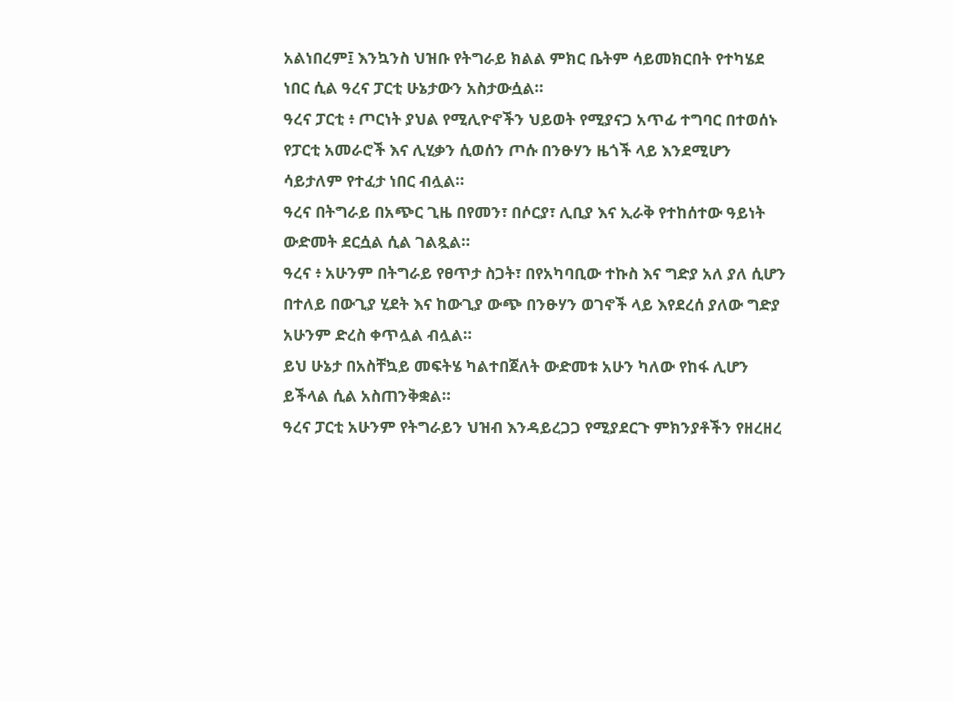አልነበረም፤ እንኳንስ ህዝቡ የትግራይ ክልል ምክር ቤትም ሳይመክርበት የተካሄደ ነበር ሲል ዓረና ፓርቲ ሁኔታውን አስታውሷል።
ዓረና ፓርቲ ፥ ጦርነት ያህል የሚሊዮኖችን ህይወት የሚያናጋ አጥፊ ተግባር በተወሰኑ የፓርቲ አመራሮች እና ሊሂቃን ሲወሰን ጦሱ በንፁሃን ዜጎች ላይ እንደሚሆን ሳይታለም የተፈታ ነበር ብሏል።
ዓረና በትግራይ በአጭር ጊዜ በየመን፣ በሶርያ፣ ሊቢያ እና ኢራቅ የተከሰተው ዓይነት ውድመት ደርሷል ሲል ገልጿል።
ዓረና ፥ አሁንም በትግራይ የፀጥታ ስጋት፣ በየአካባቢው ተኩስ እና ግድያ አለ ያለ ሲሆን በተለይ በውጊያ ሂደት እና ከውጊያ ውጭ በንፁሃን ወገኖች ላይ እየደረሰ ያለው ግድያ አሁንም ድረስ ቀጥሏል ብሏል።
ይህ ሁኔታ በአስቸኳይ መፍትሄ ካልተበጀለት ውድመቱ አሁን ካለው የከፋ ሊሆን ይችላል ሲል አስጠንቅቋል።
ዓረና ፓርቲ አሁንም የትግራይን ህዝብ እንዳይረጋጋ የሚያደርጉ ምክንያቶችን የዘረዘረ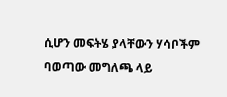ሲሆን መፍትሄ ያላቸውን ሃሳቦችም ባወጣው መግለጫ ላይ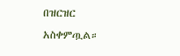በዝርዝር አስቀምጧል።